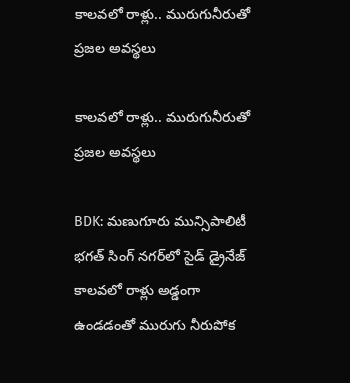కాలవలో రాళ్లు.. మురుగునీరుతో ప్రజల అవస్థలు

కాలవలో రాళ్లు.. మురుగునీరుతో ప్రజల అవస్థలు

BDK: మణుగూరు మున్సిపాలిటీ భగత్ సింగ్ నగర్‌లో సైడ్ డ్రైనేజ్ కాలవలో రాళ్లు అడ్డంగా ఉండడంతో మురుగు నీరుపోక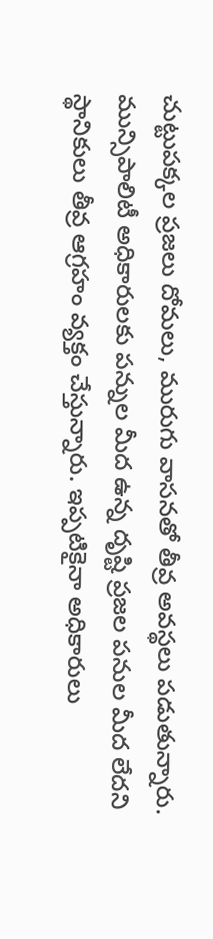చుట్టుపక్కల ప్రజలు దోమలు, మురుగు వాసనతో తీవ్ర అవస్థలు పడుతున్నారు. మున్సిపాలిటీ అధికారులకు పన్నుల మీద ఉన్న దృష్టి ప్రజల పనుల మీద లేదని స్థానికులు తీవ్ర ఆగ్రహం వ్యక్తం చేస్తున్నారు. ఇప్పటికైనా అధికారులు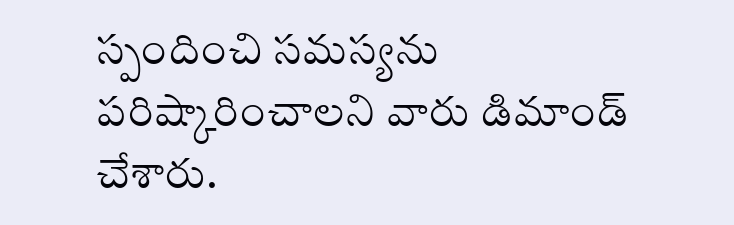స్పందించి సమస్యను పరిష్కారించాలని వారు డిమాండ్ చేశారు.